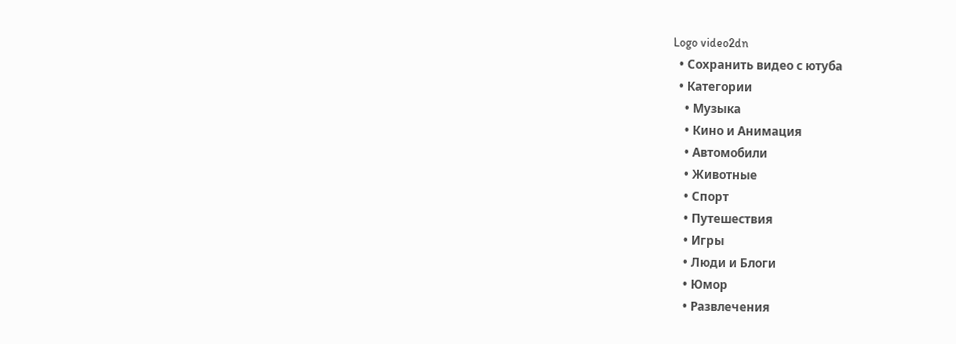Logo video2dn
  • Сохранить видео с ютуба
  • Категории
    • Музыка
    • Кино и Анимация
    • Автомобили
    • Животные
    • Спорт
    • Путешествия
    • Игры
    • Люди и Блоги
    • Юмор
    • Развлечения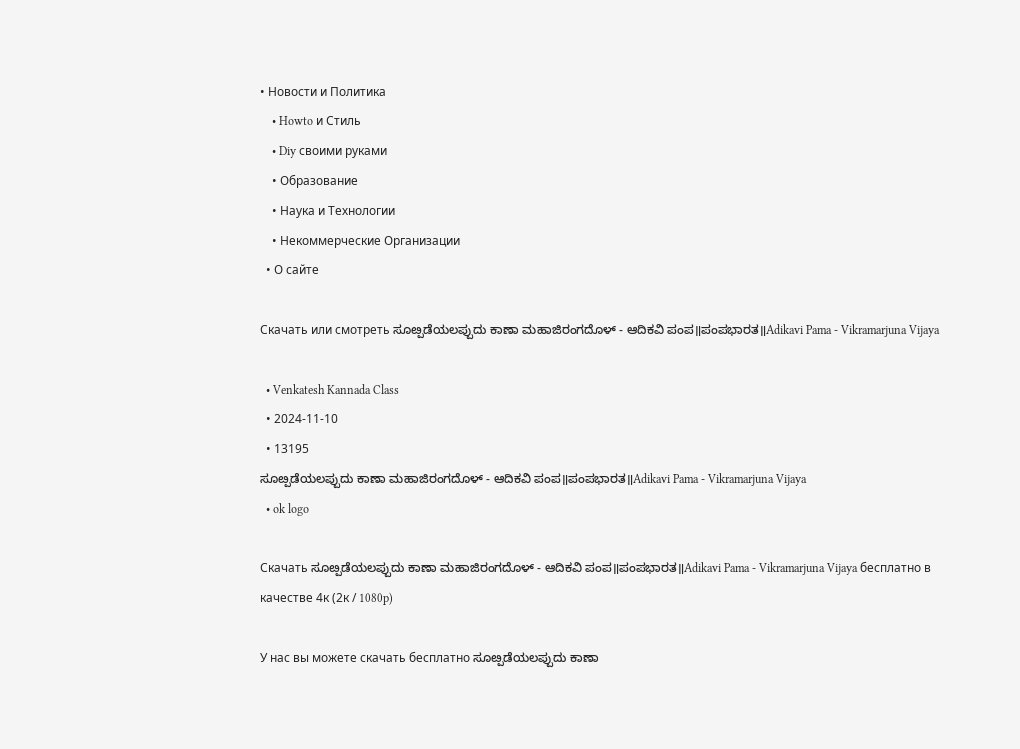• Новости и Политика
    • Howto и Стиль
    • Diy своими руками
    • Образование
    • Наука и Технологии
    • Некоммерческие Организации
  • О сайте

Скачать или смотреть ಸೂೞ್ಪಡೆಯಲಪ್ಪುದು ಕಾಣಾ ಮಹಾಜಿರಂಗದೊಳ್ - ಆದಿಕವಿ ಪಂಪ॥ಪಂಪಭಾರತ॥Adikavi Pama - Vikramarjuna Vijaya

  • Venkatesh Kannada Class
  • 2024-11-10
  • 13195
ಸೂೞ್ಪಡೆಯಲಪ್ಪುದು ಕಾಣಾ ಮಹಾಜಿರಂಗದೊಳ್ - ಆದಿಕವಿ ಪಂಪ॥ಪಂಪಭಾರತ॥Adikavi Pama - Vikramarjuna Vijaya
  • ok logo

Скачать ಸೂೞ್ಪಡೆಯಲಪ್ಪುದು ಕಾಣಾ ಮಹಾಜಿರಂಗದೊಳ್ - ಆದಿಕವಿ ಪಂಪ॥ಪಂಪಭಾರತ॥Adikavi Pama - Vikramarjuna Vijaya бесплатно в качестве 4к (2к / 1080p)

У нас вы можете скачать бесплатно ಸೂೞ್ಪಡೆಯಲಪ್ಪುದು ಕಾಣಾ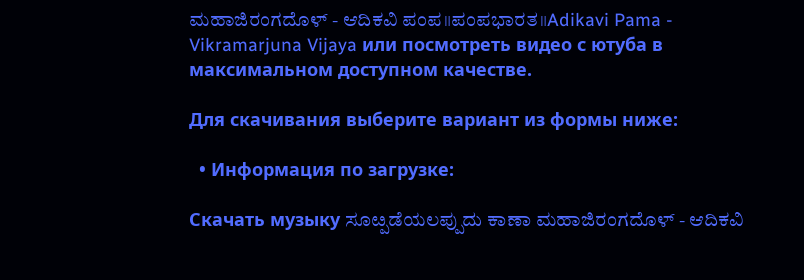ಮಹಾಜಿರಂಗದೊಳ್ - ಆದಿಕವಿ ಪಂಪ॥ಪಂಪಭಾರತ॥Adikavi Pama - Vikramarjuna Vijaya или посмотреть видео с ютуба в максимальном доступном качестве.

Для скачивания выберите вариант из формы ниже:

  • Информация по загрузке:

Cкачать музыку ಸೂೞ್ಪಡೆಯಲಪ್ಪುದು ಕಾಣಾ ಮಹಾಜಿರಂಗದೊಳ್ - ಆದಿಕವಿ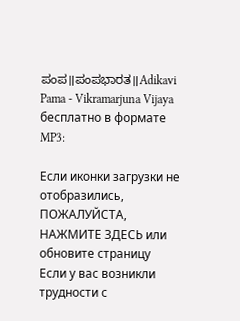ಪಂಪ॥ಪಂಪಭಾರತ॥Adikavi Pama - Vikramarjuna Vijaya бесплатно в формате MP3:

Если иконки загрузки не отобразились, ПОЖАЛУЙСТА, НАЖМИТЕ ЗДЕСЬ или обновите страницу
Если у вас возникли трудности с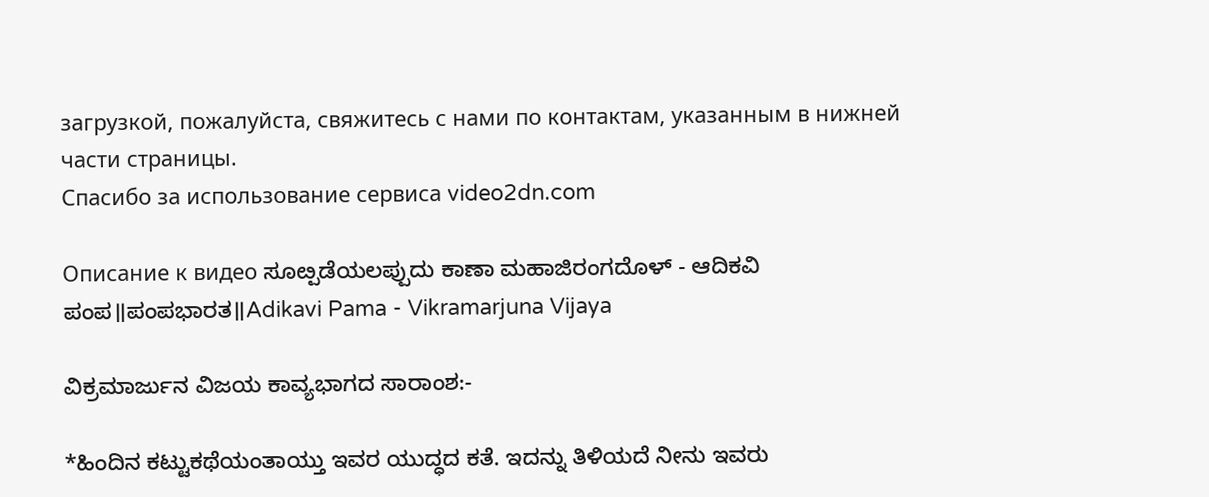загрузкой, пожалуйста, свяжитесь с нами по контактам, указанным в нижней части страницы.
Спасибо за использование сервиса video2dn.com

Описание к видео ಸೂೞ್ಪಡೆಯಲಪ್ಪುದು ಕಾಣಾ ಮಹಾಜಿರಂಗದೊಳ್ - ಆದಿಕವಿ ಪಂಪ॥ಪಂಪಭಾರತ॥Adikavi Pama - Vikramarjuna Vijaya

ವಿಕ್ರಮಾರ್ಜುನ ವಿಜಯ ಕಾವ್ಯಭಾಗದ ಸಾರಾಂಶ:-

*ಹಿಂದಿನ ಕಟ್ಟುಕಥೆಯಂತಾಯ್ತು ಇವರ ಯುದ್ಧದ ಕತೆ. ಇದನ್ನು ತಿಳಿಯದೆ ನೀನು ಇವರು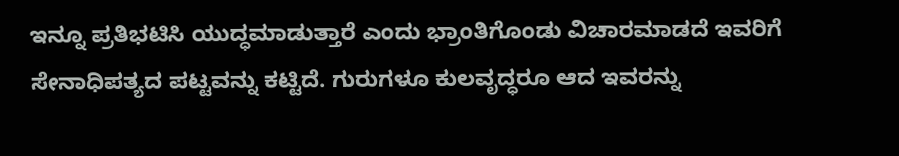ಇನ್ನೂ ಪ್ರತಿಭಟಿಸಿ ಯುದ್ಧಮಾಡುತ್ತಾರೆ ಎಂದು ಭ್ರಾಂತಿಗೊಂಡು ವಿಚಾರಮಾಡದೆ ಇವರಿಗೆ ಸೇನಾಧಿಪತ್ಯದ ಪಟ್ಟವನ್ನು ಕಟ್ಟಿದೆ. ಗುರುಗಳೂ ಕುಲವೃದ್ಧರೂ ಆದ ಇವರನ್ನು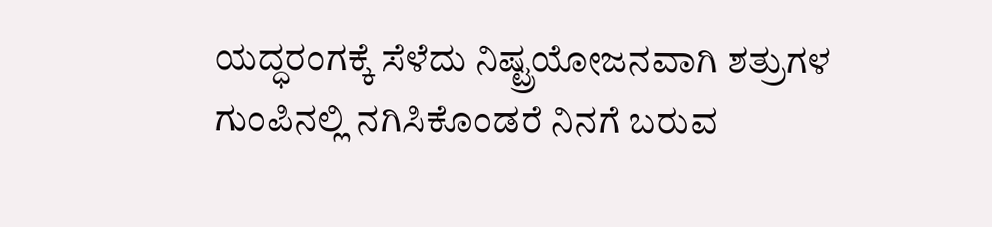ಯದ್ಧರಂಗಕ್ಕೆ ಸೆಳೆದು ನಿಷ್ಟ್ರಯೋಜನವಾಗಿ ಶತ್ರುಗಳ ಗುಂಪಿನಲ್ಲಿ ನಗಿಸಿಕೊಂಡರೆ ನಿನಗೆ ಬರುವ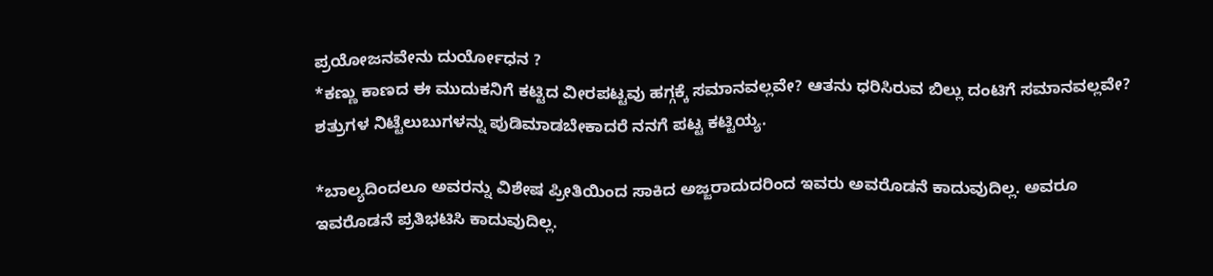ಪ್ರಯೋಜನವೇನು ದುರ್ಯೋಧನ ?
*ಕಣ್ಣು ಕಾಣದ ಈ ಮುದುಕನಿಗೆ ಕಟ್ಟಿದ ವೀರಪಟ್ಟವು ಹಗ್ಗಕ್ಕೆ ಸಮಾನವಲ್ಲವೇ? ಆತನು ಧರಿಸಿರುವ ಬಿಲ್ಲು ದಂಟಿಗೆ ಸಮಾನವಲ್ಲವೇ? ಶತ್ರುಗಳ ನಿಟ್ಟೆಲುಬುಗಳನ್ನು ಪುಡಿಮಾಡಬೇಕಾದರೆ ನನಗೆ ಪಟ್ಟ ಕಟ್ಟಿಯ್ಯ.

*ಬಾಲ್ಯದಿಂದಲೂ ಅವರನ್ನು ವಿಶೇಷ ಪ್ರೀತಿಯಿಂದ ಸಾಕಿದ ಅಜ್ಜರಾದುದರಿಂದ ಇವರು ಅವರೊಡನೆ ಕಾದುವುದಿಲ್ಲ. ಅವರೂ ಇವರೊಡನೆ ಪ್ರತಿಭಟಿಸಿ ಕಾದುವುದಿಲ್ಲ.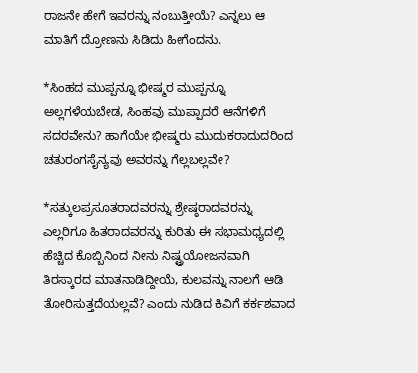ರಾಜನೇ ಹೇಗೆ ಇವರನ್ನು ನಂಬುತ್ತೀಯೆ? ಎನ್ನಲು ಆ ಮಾತಿಗೆ ದ್ರೋಣನು ಸಿಡಿದು ಹೀಗೆಂದನು.

*ಸಿಂಹದ ಮುಪ್ಪನ್ನೂ ಭೀಷ್ಮರ ಮುಪ್ಪನ್ನೂ ಅಲ್ಲಗಳೆಯಬೇಡ, ಸಿಂಹವು ಮುಪ್ಪಾದರೆ ಆನೆಗಳಿಗೆ ಸದರವೇನು? ಹಾಗೆಯೇ ಭೀಷ್ಮರು ಮುದುಕರಾದುದರಿಂದ ಚತುರಂಗಸೈನ್ಯವು ಅವರನ್ನು ಗೆಲ್ಲಬಲ್ಲವೇ?

*ಸತ್ಕುಲಪ್ರಸೂತರಾದವರನ್ನು ಶ್ರೇಷ್ಠರಾದವರನ್ನು ಎಲ್ಲರಿಗೂ ಹಿತರಾದವರನ್ನು ಕುರಿತು ಈ ಸಭಾಮಧ್ಯದಲ್ಲಿ ಹೆಚ್ಚಿದ ಕೊಬ್ಬಿನಿಂದ ನೀನು ನಿಷ್ಟ್ರಯೋಜನವಾಗಿ ತಿರಸ್ಕಾರದ ಮಾತನಾಡಿದ್ದೀಯೆ, ಕುಲವನ್ನು ನಾಲಗೆ ಆಡಿ ತೋರಿಸುತ್ತದೆಯಲ್ಲವೆ? ಎಂದು ನುಡಿದ ಕಿವಿಗೆ ಕರ್ಕಶವಾದ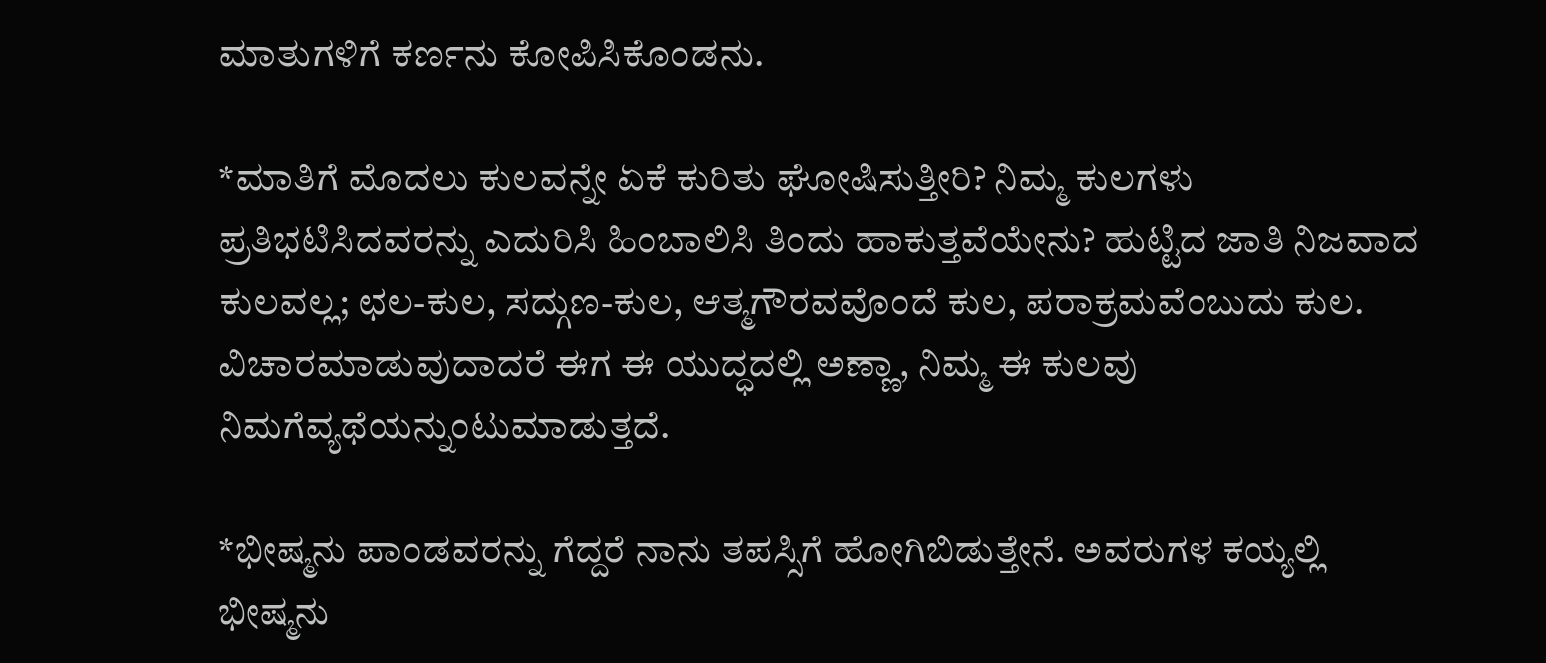ಮಾತುಗಳಿಗೆ ಕರ್ಣನು ಕೋಪಿಸಿಕೊಂಡನು.

*ಮಾತಿಗೆ ಮೊದಲು ಕುಲವನ್ನೇ ಏಕೆ ಕುರಿತು ಘೋಷಿಸುತ್ತೀರಿ? ನಿಮ್ಮ ಕುಲಗಳು ಪ್ರತಿಭಟಿಸಿದವರನ್ನು ಎದುರಿಸಿ ಹಿಂಬಾಲಿಸಿ ತಿಂದು ಹಾಕುತ್ತವೆಯೇನು? ಹುಟ್ಟಿದ ಜಾತಿ ನಿಜವಾದ ಕುಲವಲ್ಲ; ಛಲ-ಕುಲ, ಸದ್ಗುಣ-ಕುಲ, ಆತ್ಮಗೌರವವೊಂದೆ ಕುಲ, ಪರಾಕ್ರಮವೆಂಬುದು ಕುಲ. ವಿಚಾರಮಾಡುವುದಾದರೆ ಈಗ ಈ ಯುದ್ಧದಲ್ಲಿ ಅಣ್ಣಾ, ನಿಮ್ಮ ಈ ಕುಲವು ನಿಮಗೆವ್ಯಥೆಯನ್ನುಂಟುಮಾಡುತ್ತದೆ.

*ಭೀಷ್ಮನು ಪಾಂಡವರನ್ನು ಗೆದ್ದರೆ ನಾನು ತಪಸ್ಸಿಗೆ ಹೋಗಿಬಿಡುತ್ತೇನೆ. ಅವರುಗಳ ಕಯ್ಯಲ್ಲಿ ಭೀಷ್ಮನು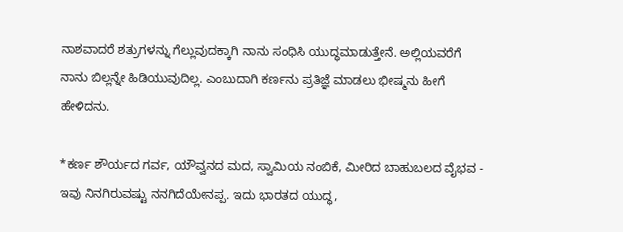ನಾಶವಾದರೆ ಶತ್ರುಗಳನ್ನು ಗೆಲ್ಲುವುದಕ್ಕಾಗಿ ನಾನು ಸಂಧಿಸಿ ಯುದ್ಧಮಾಡುತ್ತೇನೆ. ಅಲ್ಲಿಯವರೆಗೆ ನಾನು ಬಿಲ್ಲನ್ನೇ ಹಿಡಿಯುವುದಿಲ್ಲ. ಎಂಬುದಾಗಿ ಕರ್ಣನು ಪ್ರತಿಜ್ಞೆ ಮಾಡಲು ಭೀಷ್ಮನು ಹೀಗೆ ಹೇಳಿದನು.

*ಕರ್ಣ ಶೌರ್ಯದ ಗರ್ವ, ಯೌವ್ವನದ ಮದ, ಸ್ವಾಮಿಯ ನಂಬಿಕೆ, ಮೀರಿದ ಬಾಹುಬಲದ ವೈಭವ - ಇವು ನಿನಗಿರುವಷ್ಟು ನನಗಿದೆಯೇನಪ್ಪ. ಇದು ಭಾರತದ ಯುದ್ಧ,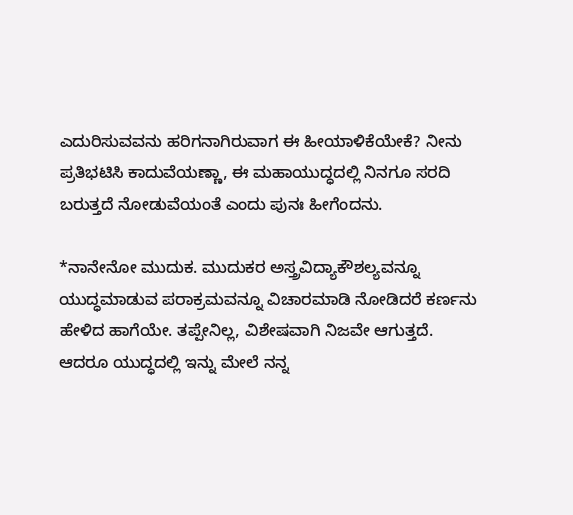ಎದುರಿಸುವವನು ಹರಿಗನಾಗಿರುವಾಗ ಈ ಹೀಯಾಳಿಕೆಯೇಕೆ? ನೀನು ಪ್ರತಿಭಟಿಸಿ ಕಾದುವೆಯಣ್ಣಾ, ಈ ಮಹಾಯುದ್ಧದಲ್ಲಿ ನಿನಗೂ ಸರದಿ ಬರುತ್ತದೆ ನೋಡುವೆಯಂತೆ ಎಂದು ಪುನಃ ಹೀಗೆಂದನು.

*ನಾನೇನೋ ಮುದುಕ. ಮುದುಕರ ಅಸ್ತ್ರವಿದ್ಯಾಕೌಶಲ್ಯವನ್ನೂ ಯುದ್ಧಮಾಡುವ ಪರಾಕ್ರಮವನ್ನೂ ವಿಚಾರಮಾಡಿ ನೋಡಿದರೆ ಕರ್ಣನು ಹೇಳಿದ ಹಾಗೆಯೇ. ತಪ್ಪೇನಿಲ್ಲ, ವಿಶೇಷವಾಗಿ ನಿಜವೇ ಆಗುತ್ತದೆ. ಆದರೂ ಯುದ್ಧದಲ್ಲಿ ಇನ್ನು ಮೇಲೆ ನನ್ನ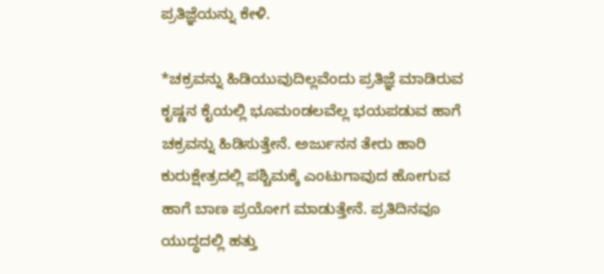ಪ್ರತಿಜ್ಞೆಯನ್ನು ಕೇಳಿ.

*ಚಕ್ರವನ್ನು ಹಿಡಿಯುವುದಿಲ್ಲವೆಂದು ಪ್ರತಿಜ್ಞೆ ಮಾಡಿರುವ ಕೃಷ್ಣನ ಕೈಯಲ್ಲಿ ಭೂಮಂಡಲವೆಲ್ಲ ಭಯಪಡುವ ಹಾಗೆ ಚಕ್ರವನ್ನು ಹಿಡಿಸುತ್ತೇನೆ. ಅರ್ಜುನನ ತೇರು ಹಾರಿ ಕುರುಕ್ಷೇತ್ರದಲ್ಲಿ ಪಶ್ಚಿಮಕ್ಕೆ ಎಂಟುಗಾವುದ ಹೋಗುವ ಹಾಗೆ ಬಾಣ ಪ್ರಯೋಗ ಮಾಡುತ್ತೇನೆ. ಪ್ರತಿದಿನವೂ ಯುದ್ಧದಲ್ಲಿ ಹತ್ತು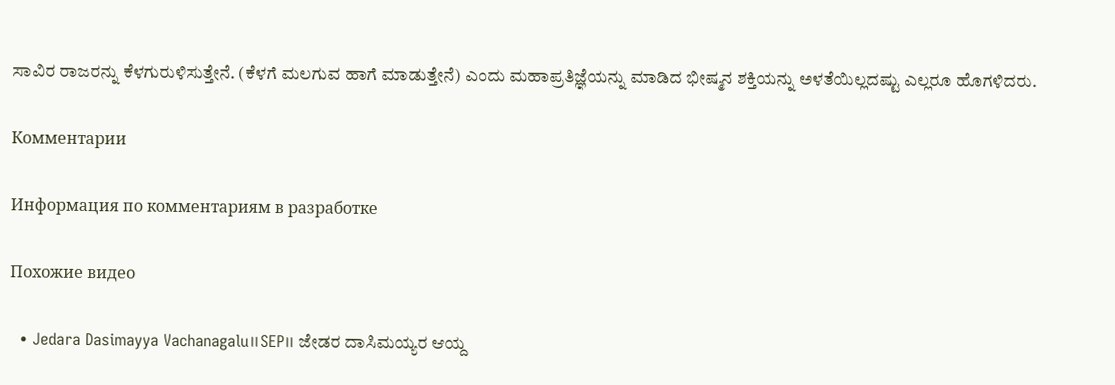ಸಾವಿರ ರಾಜರನ್ನು ಕೆಳಗುರುಳಿಸುತ್ತೇನೆ. (ಕೆಳಗೆ ಮಲಗುವ ಹಾಗೆ ಮಾಡುತ್ತೇನೆ) ಎಂದು ಮಹಾಪ್ರತಿಜ್ಞೆಯನ್ನು ಮಾಡಿದ ಭೀಷ್ಮನ ಶಕ್ತಿಯನ್ನು ಅಳತೆಯಿಲ್ಲದಷ್ಟು ಎಲ್ಲರೂ ಹೊಗಳಿದರು.

Комментарии

Информация по комментариям в разработке

Похожие видео

  • Jedara Dasimayya Vachanagalu॥SEP॥ ಜೇಡರ ದಾಸಿಮಯ್ಯರ ಆಯ್ದ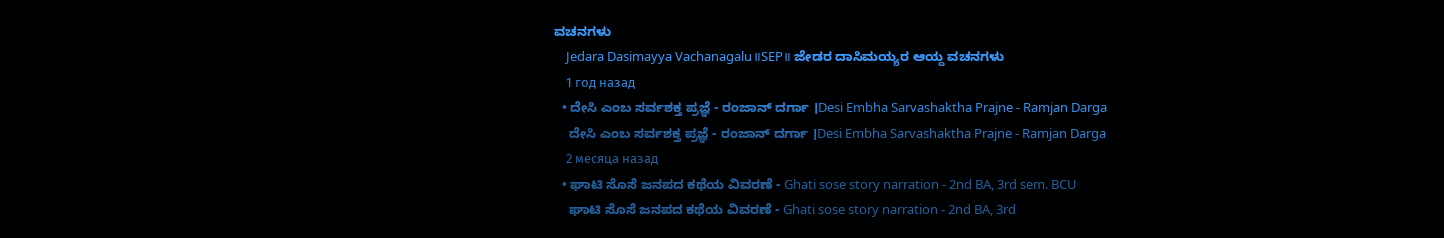ವಚನಗಳು
    Jedara Dasimayya Vachanagalu॥SEP॥ ಜೇಡರ ದಾಸಿಮಯ್ಯರ ಆಯ್ದ ವಚನಗಳು
    1 год назад
  • ದೇಸಿ ಎಂಬ ಸರ್ವಶಕ್ತ ಪ್ರಜ್ಞೆ - ರಂಜಾನ್ ದರ್ಗಾ ।Desi Embha Sarvashaktha Prajne - Ramjan Darga
    ದೇಸಿ ಎಂಬ ಸರ್ವಶಕ್ತ ಪ್ರಜ್ಞೆ - ರಂಜಾನ್ ದರ್ಗಾ ।Desi Embha Sarvashaktha Prajne - Ramjan Darga
    2 месяца назад
  • ಘಾಟಿ ಸೊಸೆ ಜನಪದ ಕಥೆಯ ವಿವರಣೆ - Ghati sose story narration - 2nd BA, 3rd sem. BCU
    ಘಾಟಿ ಸೊಸೆ ಜನಪದ ಕಥೆಯ ವಿವರಣೆ - Ghati sose story narration - 2nd BA, 3rd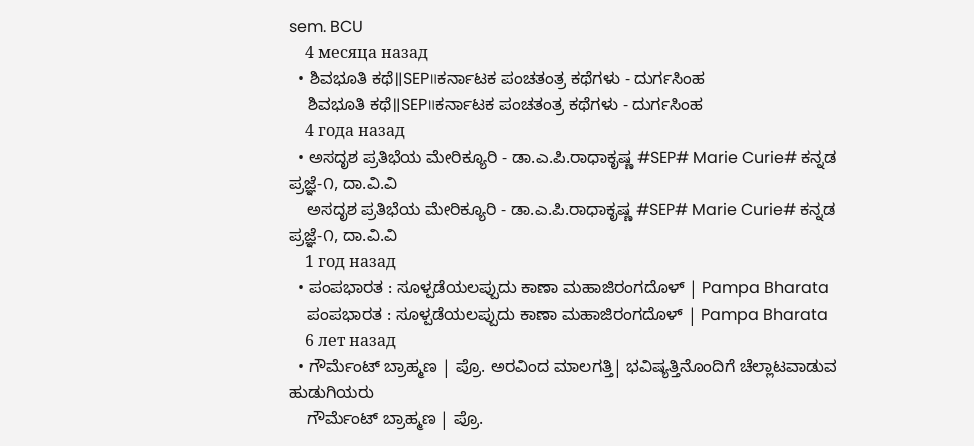sem. BCU
    4 месяца назад
  • ಶಿವಭೂತಿ ಕಥೆ॥SEP॥ಕರ್ನಾಟಕ ಪಂಚತಂತ್ರ ಕಥೆಗಳು - ದುರ್ಗಸಿಂಹ
    ಶಿವಭೂತಿ ಕಥೆ॥SEP॥ಕರ್ನಾಟಕ ಪಂಚತಂತ್ರ ಕಥೆಗಳು - ದುರ್ಗಸಿಂಹ
    4 года назад
  • ಅಸದೃಶ ಪ್ರತಿಭೆಯ ಮೇರಿಕ್ಯೂರಿ - ಡಾ.ಎ.ಪಿ.ರಾಧಾಕೃಷ್ಣ #SEP# Marie Curie# ಕನ್ನಡ ಪ್ರಜ್ಞೆ-೧, ದಾ.ವಿ.ವಿ
    ಅಸದೃಶ ಪ್ರತಿಭೆಯ ಮೇರಿಕ್ಯೂರಿ - ಡಾ.ಎ.ಪಿ.ರಾಧಾಕೃಷ್ಣ #SEP# Marie Curie# ಕನ್ನಡ ಪ್ರಜ್ಞೆ-೧, ದಾ.ವಿ.ವಿ
    1 год назад
  • ಪಂಪಭಾರತ : ಸೂಳ್ಪಡೆಯಲಪ್ಪುದು ಕಾಣಾ ಮಹಾಜಿರಂಗದೊಳ್‌ | Pampa Bharata
    ಪಂಪಭಾರತ : ಸೂಳ್ಪಡೆಯಲಪ್ಪುದು ಕಾಣಾ ಮಹಾಜಿರಂಗದೊಳ್‌ | Pampa Bharata
    6 лет назад
  • ಗೌರ್ಮೆಂಟ್ ಬ್ರಾಹ್ಮಣ | ಪ್ರೊ. ಅರವಿಂದ ಮಾಲಗತ್ತಿ| ಭವಿಷ್ಯತ್ತಿನೊಂದಿಗೆ ಚೆಲ್ಲಾಟವಾಡುವ ಹುಡುಗಿಯರು
    ಗೌರ್ಮೆಂಟ್ ಬ್ರಾಹ್ಮಣ | ಪ್ರೊ.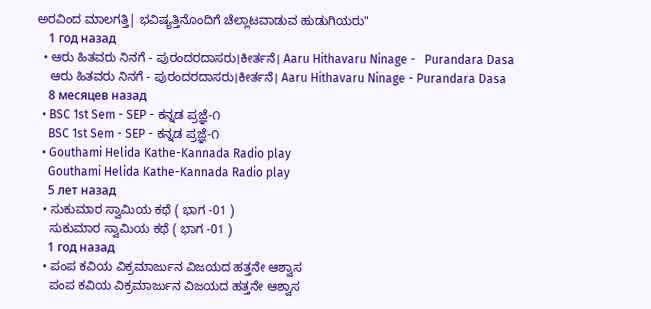ಅರವಿಂದ ಮಾಲಗತ್ತಿ| ಭವಿಷ್ಯತ್ತಿನೊಂದಿಗೆ ಚೆಲ್ಲಾಟವಾಡುವ ಹುಡುಗಿಯರು"
    1 год назад
  • ಆರು ಹಿತವರು ನಿನಗೆ - ಪುರಂದರದಾಸರು।ಕೀರ್ತನೆ। Aaru Hithavaru Ninage -   Purandara Dasa
    ಆರು ಹಿತವರು ನಿನಗೆ - ಪುರಂದರದಾಸರು।ಕೀರ್ತನೆ। Aaru Hithavaru Ninage - Purandara Dasa
    8 месяцев назад
  • BSC 1st Sem - SEP - ಕನ್ನಡ ಪ್ರಜ್ಞೆ-೧
    BSC 1st Sem - SEP - ಕನ್ನಡ ಪ್ರಜ್ಞೆ-೧
  • Gouthami Helida Kathe-Kannada Radio play
    Gouthami Helida Kathe-Kannada Radio play
    5 лет назад
  • ಸುಕುಮಾರ ಸ್ವಾಮಿಯ ಕಥೆ ( ಭಾಗ -01 )
    ಸುಕುಮಾರ ಸ್ವಾಮಿಯ ಕಥೆ ( ಭಾಗ -01 )
    1 год назад
  • ಪಂಪ ಕವಿಯ ವಿಕ್ರಮಾರ್ಜುನ ವಿಜಯದ ಹತ್ತನೇ ಆಶ್ವಾಸ
    ಪಂಪ ಕವಿಯ ವಿಕ್ರಮಾರ್ಜುನ ವಿಜಯದ ಹತ್ತನೇ ಆಶ್ವಾಸ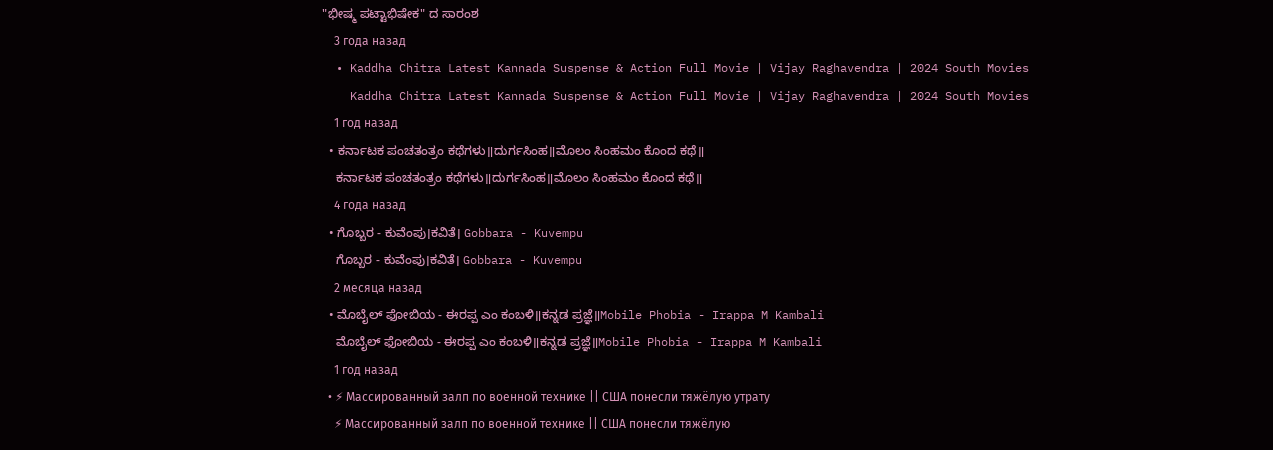"ಭೀಷ್ಮ ಪಟ್ಟಾಭಿಷೇಕ" ದ ಸಾರಂಶ
    3 года назад
  • Kaddha Chitra Latest Kannada Suspense & Action Full Movie | Vijay Raghavendra | 2024 South Movies
    Kaddha Chitra Latest Kannada Suspense & Action Full Movie | Vijay Raghavendra | 2024 South Movies
    1 год назад
  • ಕರ್ನಾಟಕ ಪಂಚತಂತ್ರಂ ಕಥೆಗಳು॥ದುರ್ಗಸಿಂಹ॥ಮೊಲಂ ಸಿಂಹಮಂ ಕೊಂದ ಕಥೆ॥
    ಕರ್ನಾಟಕ ಪಂಚತಂತ್ರಂ ಕಥೆಗಳು॥ದುರ್ಗಸಿಂಹ॥ಮೊಲಂ ಸಿಂಹಮಂ ಕೊಂದ ಕಥೆ॥
    4 года назад
  • ಗೊಬ್ಬರ - ಕುವೆಂಪು।ಕವಿತೆ। Gobbara - Kuvempu
    ಗೊಬ್ಬರ - ಕುವೆಂಪು।ಕವಿತೆ। Gobbara - Kuvempu
    2 месяца назад
  • ಮೊಬೈಲ್ ಫೋಬಿಯ - ಈರಪ್ಪ ಎಂ ಕಂಬಳಿ॥ಕನ್ನಡ ಪ್ರಜ್ಞೆ॥Mobile Phobia - Irappa M Kambali
    ಮೊಬೈಲ್ ಫೋಬಿಯ - ಈರಪ್ಪ ಎಂ ಕಂಬಳಿ॥ಕನ್ನಡ ಪ್ರಜ್ಞೆ॥Mobile Phobia - Irappa M Kambali
    1 год назад
  • ⚡ Массированный залп по военной технике || США понесли тяжёлую утрату
    ⚡ Массированный залп по военной технике || США понесли тяжёлую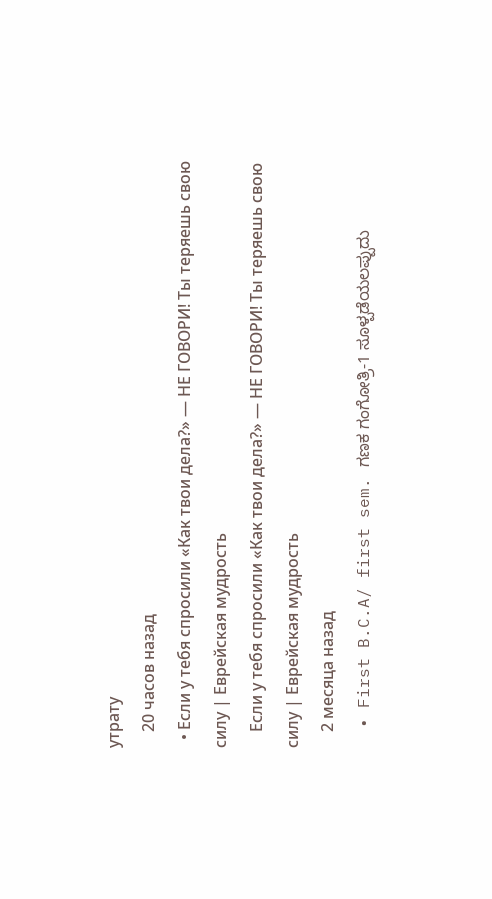утрату
    20 часов назад
  • Если у тебя спросили «Как твои дела?» — НЕ ГОВОРИ! Ты теряешь свою силу | Еврейская мудрость
    Если у тебя спросили «Как твои дела?» — НЕ ГОВОРИ! Ты теряешь свою силу | Еврейская мудрость
    2 месяца назад
  • First B.C.A/ first sem. ಗಣಕ ಗಂಗೋತ್ರಿ-1 ಸೂಳ್ಪಡೆಯಲಪ್ಪುದು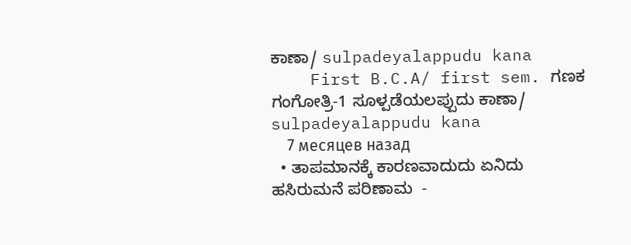ಕಾಣಾ/ sulpadeyalappudu kana
    First B.C.A/ first sem. ಗಣಕ ಗಂಗೋತ್ರಿ-1 ಸೂಳ್ಪಡೆಯಲಪ್ಪುದು ಕಾಣಾ/ sulpadeyalappudu kana
    7 месяцев назад
  • ತಾಪಮಾನಕ್ಕೆ ಕಾರಣವಾದುದು ಏನಿದು ಹಸಿರುಮನೆ ಪರಿಣಾಮ  -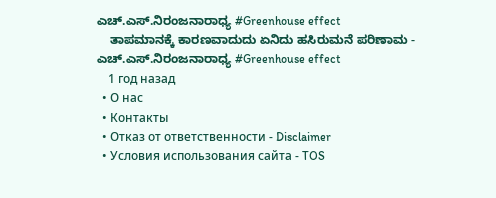ಎಚ್.ಎಸ್.ನಿರಂಜನಾರಾಧ್ಯ #Greenhouse effect
    ತಾಪಮಾನಕ್ಕೆ ಕಾರಣವಾದುದು ಏನಿದು ಹಸಿರುಮನೆ ಪರಿಣಾಮ - ಎಚ್.ಎಸ್.ನಿರಂಜನಾರಾಧ್ಯ #Greenhouse effect
    1 год назад
  • О нас
  • Контакты
  • Отказ от ответственности - Disclaimer
  • Условия использования сайта - TOS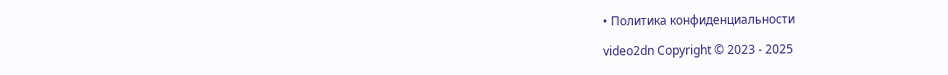• Политика конфиденциальности

video2dn Copyright © 2023 - 2025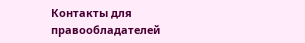Контакты для правообладателей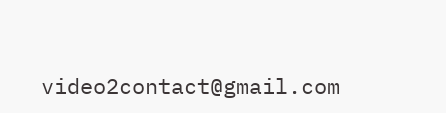video2contact@gmail.com